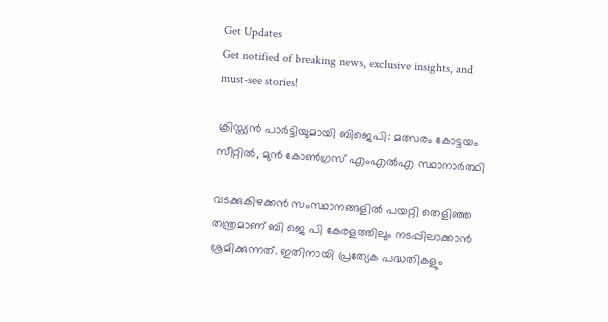Get Updates
Get notified of breaking news, exclusive insights, and must-see stories!

ക്രിസ്ത്യന്‍ പാർട്ടിയുമായി ബിജെപി: മത്സരം കോട്ടയം സീറ്റില്‍, മുന്‍ കോണ്‍ഗ്രസ് എംഎല്‍എ സ്ഥാനാർത്ഥി

വടക്കുകിഴക്കൻ സംസ്ഥാനങ്ങളിൽ പയറ്റി തെളിഞ്ഞ തന്ത്രമാണ് ബി ജെ പി കേരളത്തിലും നടപ്പിലാക്കാന്‍ ശ്രമിക്കുന്നത്. ഇതിനായി പ്രത്യേക പദ്ധതികളും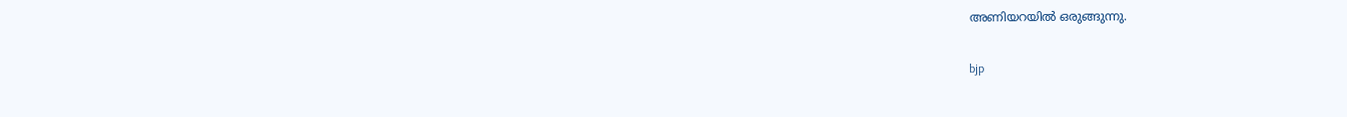അണിയറയില്‍ ഒരുങ്ങുന്നു.

bjp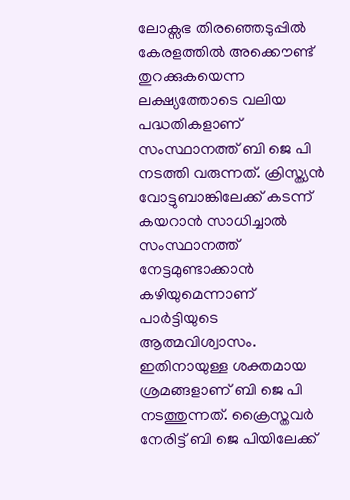ലോക്സഭ തിരഞ്ഞെടുപ്പില്‍ കേരളത്തില്‍ അക്കൌണ്ട് തുറക്കുകയെന്ന ലക്ഷ്യത്തോടെ വലിയ പദ്ധതികളാണ് സംസ്ഥാനത്ത് ബി ജെ പി നടത്തി വരുന്നത്. ക്രിസ്ത്യന്‍ വോട്ടുബാങ്കിലേക്ക് കടന്ന് കയറാന്‍ സാധിച്ചാല്‍ സംസ്ഥാനത്ത് നേട്ടമുണ്ടാക്കാന്‍ കഴിയുമെന്നാണ് പാർട്ടിയുടെ ആത്മവിശ്വാസം. ഇതിനായുള്ള ശക്തമായ ശ്രമങ്ങളാണ് ബി ജെ പി നടത്തുന്നത്. ക്രൈസ്തവർ നേരിട്ട് ബി ജെ പിയിലേക്ക്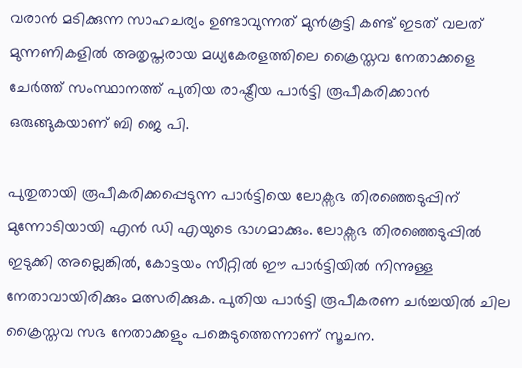വരാന്‍ മടിക്കുന്ന സാഹചര്യം ഉണ്ടാവുന്നത് മുന്‍കൂട്ടി കണ്ട് ഇടത് വലത് മുന്നണികളിൽ അതൃപ്തരായ മധ്യകേരളത്തിലെ ക്രൈസ്തവ നേതാക്കളെ ചേർത്ത് സംസ്ഥാനത്ത് പുതിയ രാഷ്ട്രീയ പാർട്ടി രൂപീകരിക്കാന്‍ ഒരുങ്ങുകയാണ് ബി ജെ പി.

പുതുതായി രൂപീകരിക്കപ്പെടുന്ന പാർട്ടിയെ ലോക്സഭ തിരഞ്ഞെടുപ്പിന് മുന്നോടിയായി എന്‍ ഡി എയുടെ ഭാഗമാക്കും. ലോക്സഭ തിരഞ്ഞെടുപ്പില്‍ ഇടുക്കി അല്ലെങ്കില്‍, കോട്ടയം സീറ്റില്‍ ഈ പാർട്ടിയില്‍ നിന്നുള്ള നേതാവായിരിക്കും മത്സരിക്കുക. പുതിയ പാർട്ടി രൂപീകരണ ചർച്ചയില്‍ ചില ക്രൈസ്തവ സഭ നേതാക്കളും പങ്കെടുത്തെന്നാണ് സൂചന.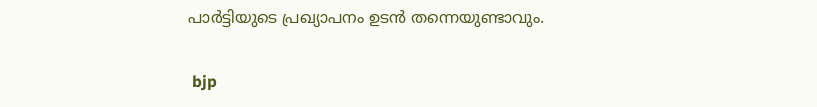പാർട്ടിയുടെ പ്രഖ്യാപനം ഉടന്‍ തന്നെയുണ്ടാവും.

 bjp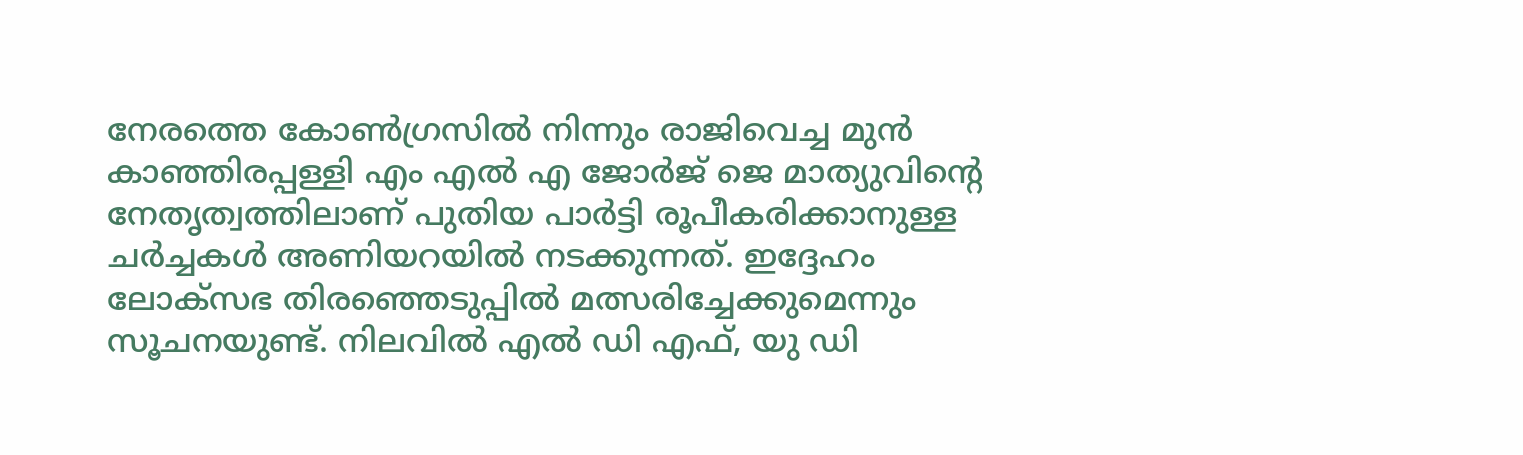നേരത്തെ കോണ്‍ഗ്രസില്‍ നിന്നും രാജിവെച്ച മുന്‍ കാഞ്ഞിരപ്പള്ളി എം എല്‍ എ ജോർജ് ജെ മാത്യുവിന്റെ നേതൃത്വത്തിലാണ് പുതിയ പാർട്ടി രൂപീകരിക്കാനുള്ള ചർച്ചകൾ അണിയറയിൽ നടക്കുന്നത്. ഇദ്ദേഹം ലോക്സഭ തിരഞ്ഞെടുപ്പില്‍ മത്സരിച്ചേക്കുമെന്നും സൂചനയുണ്ട്. നിലവില്‍ എല്‍ ഡി എഫ്, യു ഡി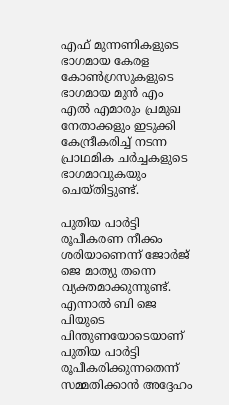എഫ് മുന്നണികളുടെ ഭാഗമായ കേരള കോണ്‍ഗ്രസുകളുടെ ഭാഗമായ മുന്‍ എം എല്‍ എമാരും പ്രമുഖ നേതാക്കളും ഇടുക്കി കേന്ദ്രീകരിച്ച് നടന്ന പ്രാഥമിക ചർച്ചകളുടെ ഭാഗമാവുകയും ചെയ്തിട്ടുണ്ട്.

പുതിയ പാർട്ടി രൂപീകരണ നീക്കം ശരിയാണെന്ന് ജോർജ് ജെ മാത്യു തന്നെ വ്യക്തമാക്കുന്നുണ്ട്. എന്നാല്‍ ബി ജെ പിയുടെ പിന്തുണയോടെയാണ് പുതിയ പാർട്ടി രൂപീകരിക്കുന്നതെന്ന് സമ്മതിക്കാന്‍ അദ്ദേഹം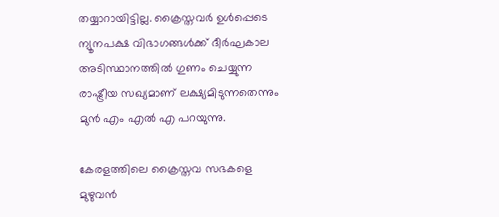തയ്യാറായിട്ടില്ല. ക്രൈസ്തവർ ഉൾപ്പെടെ ന്യൂനപക്ഷ വിഭാഗങ്ങൾക്ക് ദീർഘകാല അടിസ്ഥാനത്തിൽ ഗുണം ചെയ്യുന്ന രാഷ്ട്രീയ സഖ്യമാണ് ലക്ഷ്യമിടുന്നതെന്നും മുന്‍ എം എല്‍ എ പറയുന്നു.

കേരളത്തിലെ ക്രൈസ്തവ സഭകളെ മുഴുവന്‍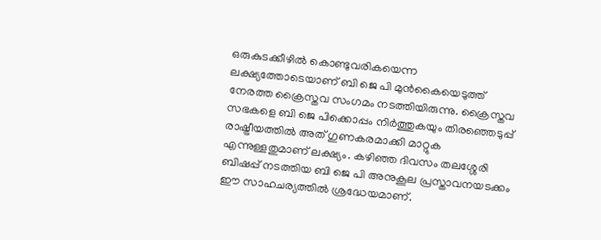ഒരുകുടക്കീഴില്‍ കൊണ്ടുവരികയെന്ന ലക്ഷ്യത്തോടെയാണ് ബി ജെ പി മുന്‍കൈയെടുത്ത് നേരത്ത ക്രൈസ്തവ സംഗമം നടത്തിയിരുന്നു. ക്രൈസ്തവ സഭകളെ ബി ജെ പിക്കൊപ്പം നിർത്തുകയും തിരഞ്ഞെടുപ്പ് രാഷ്ട്രീയത്തില്‍ അത് ഗുണകരമാക്കി മാറ്റുക എന്നുള്ളതുമാണ് ലക്ഷ്യം. കഴിഞ്ഞ ദിവസം തലശ്ശേരി ബിഷപ്പ് നടത്തിയ ബി ജെ പി അനുകൂല പ്രസ്താവനയടക്കം ഈ സാഹചര്യത്തില്‍ ശ്രദ്ധേയമാണ്.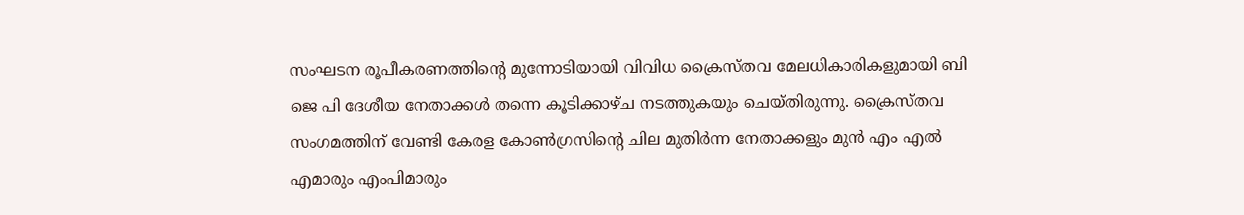സംഘടന രൂപീകരണത്തിന്റെ മുന്നോടിയായി വിവിധ ക്രൈസ്തവ മേലധികാരികളുമായി ബി ജെ പി ദേശീയ നേതാക്കള്‍ തന്നെ കൂടിക്കാഴ്ച നടത്തുകയും ചെയ്തിരുന്നു. ക്രൈസ്തവ സംഗമത്തിന് വേണ്ടി കേരള കോണ്‍ഗ്രസിന്റെ ചില മുതിർന്ന നേതാക്കളും മുന്‍ എം എല്‍ എമാരും എംപിമാരും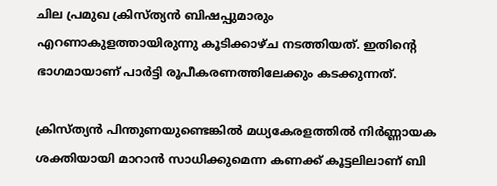ചില പ്രമുഖ ക്രിസ്ത്യന്‍ ബിഷപ്പുമാരും എറണാകുളത്തായിരുന്നു കൂടിക്കാഴ്ച നടത്തിയത്. ഇതിന്റെ ഭാഗമായാണ് പാർട്ടി രൂപീകരണത്തിലേക്കും കടക്കുന്നത്.

ക്രിസ്ത്യന്‍ പിന്തുണയുണ്ടെങ്കില്‍ മധ്യകേരളത്തില്‍ നിർണ്ണായക ശക്തിയായി മാറാന്‍ സാധിക്കുമെന്ന കണക്ക് കൂട്ടലിലാണ് ബി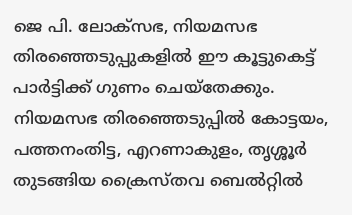ജെ പി. ലോക്സഭ, നിയമസഭ തിരഞ്ഞെടുപ്പുകളില്‍ ഈ കൂട്ടുകെട്ട് പാർട്ടിക്ക് ഗുണം ചെയ്തേക്കും. നിയമസഭ തിരഞ്ഞെടുപ്പില്‍ കോട്ടയം, പത്തനംതിട്ട, എറണാകുളം, തൃശ്ശൂർ തുടങ്ങിയ ക്രൈസ്തവ ബെല്‍റ്റില്‍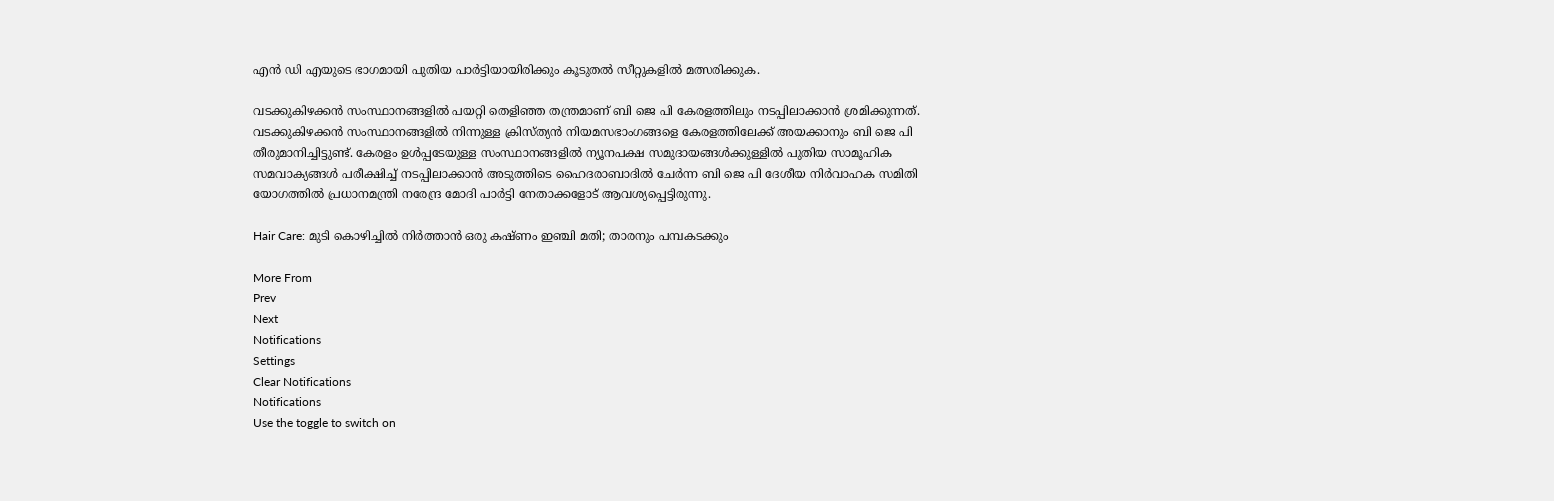എന്‍ ഡി എയുടെ ഭാഗമായി പുതിയ പാർട്ടിയായിരിക്കും കൂടുതല്‍ സീറ്റുകളില്‍ മത്സരിക്കുക.

വടക്കുകിഴക്കൻ സംസ്ഥാനങ്ങളിൽ പയറ്റി തെളിഞ്ഞ തന്ത്രമാണ് ബി ജെ പി കേരളത്തിലും നടപ്പിലാക്കാന്‍ ശ്രമിക്കുന്നത്. വടക്കുകിഴക്കൻ സംസ്ഥാനങ്ങളിൽ നിന്നുള്ള ക്രിസ്ത്യൻ നിയമസഭാംഗങ്ങളെ കേരളത്തിലേക്ക് അയക്കാനും ബി ജെ പി തീരുമാനിച്ചിട്ടുണ്ട്. കേരളം ഉള്‍പ്പടേയുള്ള സംസ്ഥാനങ്ങളില്‍ ന്യൂനപക്ഷ സമുദായങ്ങൾക്കുള്ളിൽ പുതിയ സാമൂഹിക സമവാക്യങ്ങൾ പരീക്ഷിച്ച് നടപ്പിലാക്കാന്‍ അടുത്തിടെ ഹൈദരാബാദിൽ ചേർന്ന ബി ജെ പി ദേശീയ നിർവാഹക സമിതി യോഗത്തില്‍ പ്രധാനമന്ത്രി നരേന്ദ്ര മോദി പാർട്ടി നേതാക്കളോട് ആവശ്യപ്പെട്ടിരുന്നു.

Hair Care: മുടി കൊഴിച്ചില്‍ നിർത്താന്‍ ഒരു കഷ്ണം ഇഞ്ചി മതി; താരനും പമ്പകടക്കും

More From
Prev
Next
Notifications
Settings
Clear Notifications
Notifications
Use the toggle to switch on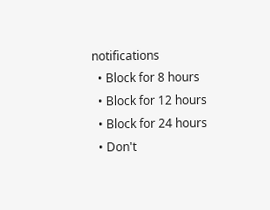notifications
  • Block for 8 hours
  • Block for 12 hours
  • Block for 24 hours
  • Don't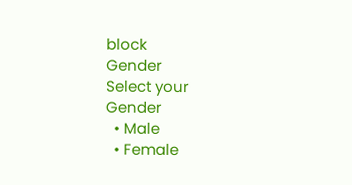block
Gender
Select your Gender
  • Male
  • Female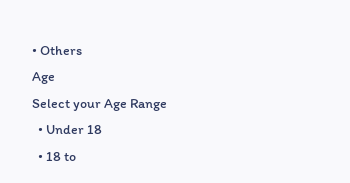• Others
Age
Select your Age Range
  • Under 18
  • 18 to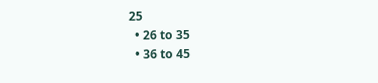25
  • 26 to 35
  • 36 to 45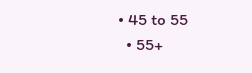• 45 to 55
  • 55+